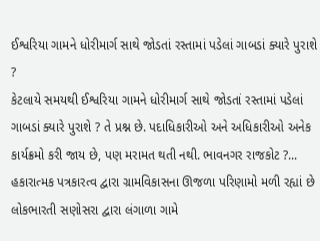ઈશ્વરિયા ગામને ધોરીમાર્ગ સાથે જોડતાં રસ્તામાં પડેલાં ગાબડાં ક્યારે પુરાશે ?
કેટલાયે સમયથી ઈશ્વરિયા ગામને ધોરીમાર્ગ સાથે જોડતાં રસ્તામાં પડેલાં ગાબડાં ક્યારે પુરાશે ? તે પ્રશ્ન છે. પદાધિકારીઓ અને અધિકારીઓ અનેક કાર્યક્રમો કરી જાય છે, પણ મરામત થતી નથી. ભાવનગર રાજકોટ ?...
હકારાત્મક પત્રકારત્વ દ્વારા ગ્રામવિકાસના ઊજળા પરિણામો મળી રહ્યાં છે
લોકભારતી સણોસરા દ્વારા લંગાળા ગામે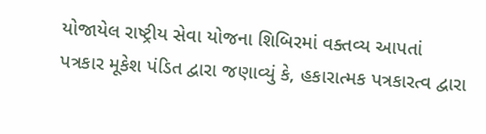યોજાયેલ રાષ્ટ્રીય સેવા યોજના શિબિરમાં વક્તવ્ય આપતાં પત્રકાર મૂકેશ પંડિત દ્વારા જણાવ્યું કે, હકારાત્મક પત્રકારત્વ દ્વારા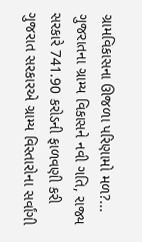ગ્રામવિકાસના ઊજળા પરિણામો મળ?...
ગુજરાતના ગ્રામ્ય વિકાસને નવી ગતિ, રાજ્ય સરકારે 741.90 કરોડની ફાળવણી કરી
ગુજરાત સરકારએ ગ્રામ્ય વિસ્તારોના સર્વાંગી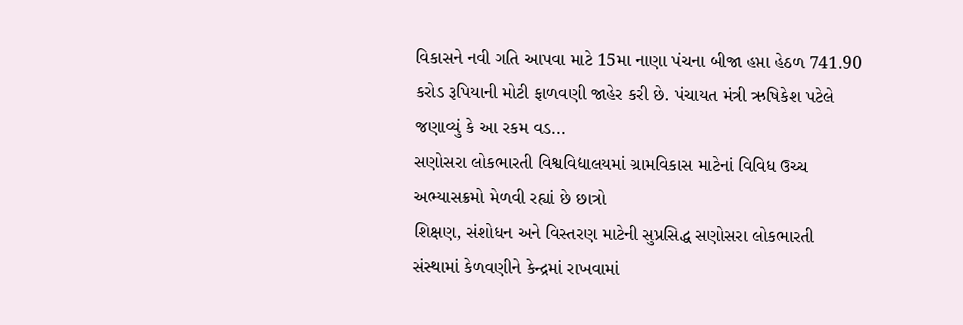વિકાસને નવી ગતિ આપવા માટે 15મા નાણા પંચના બીજા હપ્તા હેઠળ 741.90 કરોડ રૂપિયાની મોટી ફાળવણી જાહેર કરી છે. પંચાયત મંત્રી ઋષિકેશ પટેલે જણાવ્યું કે આ રકમ વડ...
સણોસરા લોકભારતી વિશ્વવિદ્યાલયમાં ગ્રામવિકાસ માટેનાં વિવિધ ઉચ્ચ અભ્યાસક્રમો મેળવી રહ્યાં છે છાત્રો
શિક્ષણ, સંશોધન અને વિસ્તરણ માટેની સુપ્રસિદ્ધ સણોસરા લોકભારતી સંસ્થામાં કેળવણીને કેન્દ્રમાં રાખવામાં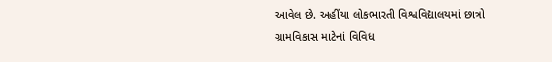આવેલ છે. અહીંયા લોકભારતી વિશ્વવિદ્યાલયમાં છાત્રો ગ્રામવિકાસ માટેનાં વિવિધ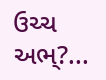ઉચ્ચ અભ્?...